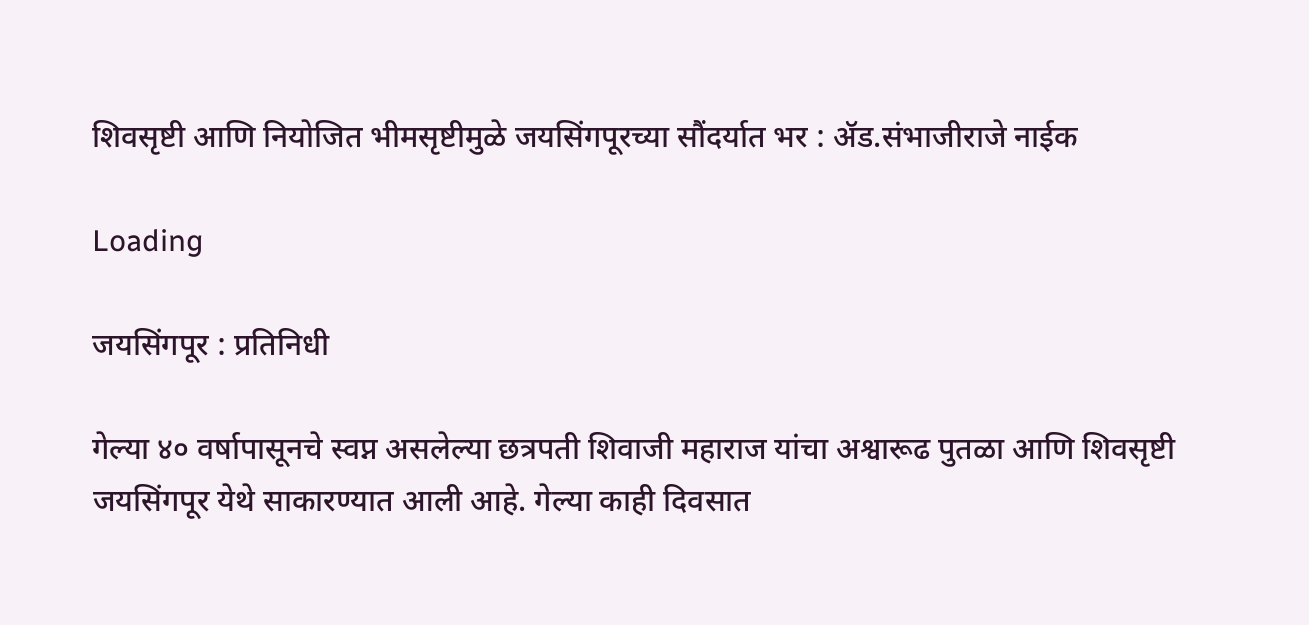शिवसृष्टी आणि नियोजित भीमसृष्टीमुळे जयसिंगपूरच्या सौंदर्यात भर : ॲड.संभाजीराजे नाईक

Loading

जयसिंगपूर : प्रतिनिधी

गेल्या ४० वर्षापासूनचे स्वप्न असलेल्या छत्रपती शिवाजी महाराज यांचा अश्वारूढ पुतळा आणि शिवसृष्टी जयसिंगपूर येथे साकारण्यात आली आहे. गेल्या काही दिवसात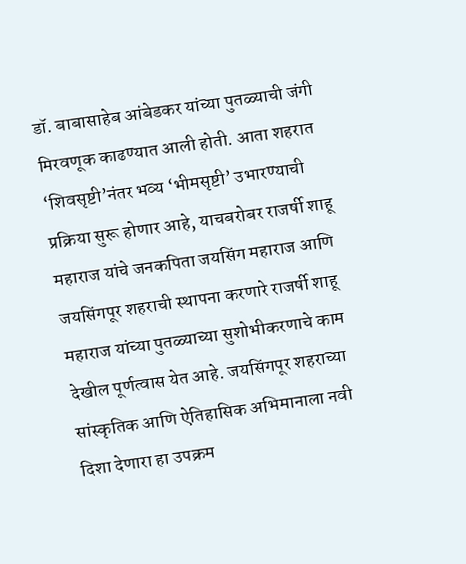डॉ. बाबासाहेब आंबेडकर यांच्या पुतळ्याची जंगी मिरवणूक काढण्यात आली होती. आता शहरात ‘शिवसृष्टी’नंतर भव्य ‘भीमसृष्टी’ उभारण्याची प्रक्रिया सुरू होणार आहे, याचबरोबर राजर्षी शाहू महाराज यांचे जनकपिता जयसिंग महाराज आणि जयसिंगपूर शहराची स्थापना करणारे राजर्षी शाहू महाराज यांच्या पुतळ्याच्या सुशोभीकरणाचे काम देखील पूर्णत्वास येत आहे. जयसिंगपूर शहराच्या सांस्कृतिक आणि ऐतिहासिक अभिमानाला नवी दिशा देणारा हा उपक्रम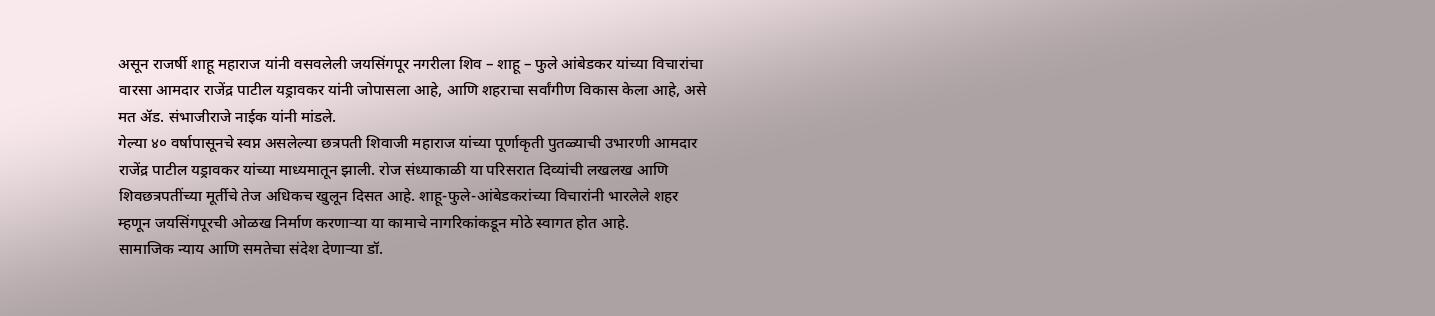असून राजर्षी शाहू महाराज यांनी वसवलेली जयसिंगपूर नगरीला शिव – शाहू – फुले आंबेडकर यांच्या विचारांचा वारसा आमदार राजेंद्र पाटील यड्रावकर यांनी जोपासला आहे, आणि शहराचा सर्वांगीण विकास केला आहे, असे मत ॲड. संभाजीराजे नाईक यांनी मांडले.
गेल्या ४० वर्षापासूनचे स्वप्न असलेल्या छत्रपती शिवाजी महाराज यांच्या पूर्णाकृती पुतळ्याची उभारणी आमदार राजेंद्र पाटील यड्रावकर यांच्या माध्यमातून झाली. रोज संध्याकाळी या परिसरात दिव्यांची लखलख आणि शिवछत्रपतींच्या मूर्तीचे तेज अधिकच खुलून दिसत आहे. शाहू-फुले-आंबेडकरांच्या विचारांनी भारलेले शहर म्हणून जयसिंगपूरची ओळख निर्माण करणाऱ्या या कामाचे नागरिकांकडून मोठे स्वागत होत आहे.
सामाजिक न्याय आणि समतेचा संदेश देणाऱ्या डॉ.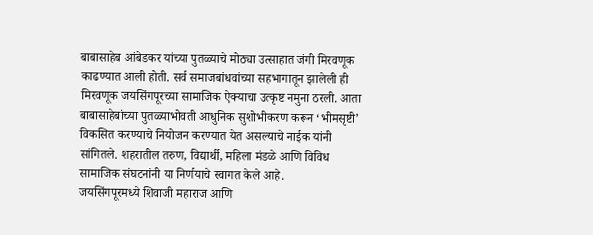बाबासाहेब आंबेडकर यांच्या पुतळ्याचे मोठ्या उत्साहात जंगी मिरवणूक काढण्यात आली होती. सर्व समाजबांधवांच्या सहभागातून झालेली ही मिरवणूक जयसिंगपूरच्या सामाजिक ऐक्याचा उत्कृष्ट नमुना ठरली. आता बाबासाहेबांच्या पुतळ्याभोवती आधुनिक सुशोभीकरण करून ‘भीमसृष्टी’ विकसित करण्याचे नियोजन करण्यात येत असल्याचे नाईक यांनी सांगितले. शहरातील तरुण, विद्यार्थी, महिला मंडळे आणि विविध सामाजिक संघटनांनी या निर्णयाचे स्वागत केले आहे.
जयसिंगपूरमध्ये शिवाजी महाराज आणि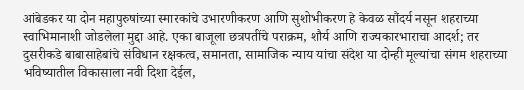आंबेडकर या दोन महापुरुषांच्या स्मारकांचे उभारणीकरण आणि सुशोभीकरण हे केवळ सौंदर्य नसून शहराच्या स्वाभिमानाशी जोडलेला मुद्दा आहे. एका बाजूला छत्रपतींचे पराक्रम, शौर्य आणि राज्यकारभाराचा आदर्श; तर दुसरीकडे बाबासाहेबांचे संविधान रक्षकत्व, समानता, सामाजिक न्याय यांचा संदेश या दोन्ही मूल्यांचा संगम शहराच्या भविष्यातील विकासाला नवी दिशा देईल,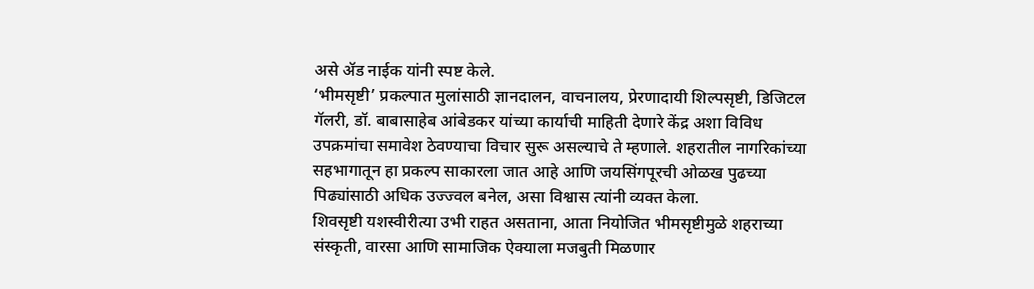असे ॲड नाईक यांनी स्पष्ट केले.
‘भीमसृष्टी’ प्रकल्पात मुलांसाठी ज्ञानदालन, वाचनालय, प्रेरणादायी शिल्पसृष्टी, डिजिटल गॅलरी, डॉ. बाबासाहेब आंबेडकर यांच्या कार्याची माहिती देणारे केंद्र अशा विविध उपक्रमांचा समावेश ठेवण्याचा विचार सुरू असल्याचे ते म्हणाले. शहरातील नागरिकांच्या सहभागातून हा प्रकल्प साकारला जात आहे आणि जयसिंगपूरची ओळख पुढच्या पिढ्यांसाठी अधिक उज्ज्वल बनेल, असा विश्वास त्यांनी व्यक्त केला.
शिवसृष्टी यशस्वीरीत्या उभी राहत असताना, आता नियोजित भीमसृष्टीमुळे शहराच्या संस्कृती, वारसा आणि सामाजिक ऐक्याला मजबुती मिळणार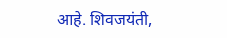आहे. शिवजयंती,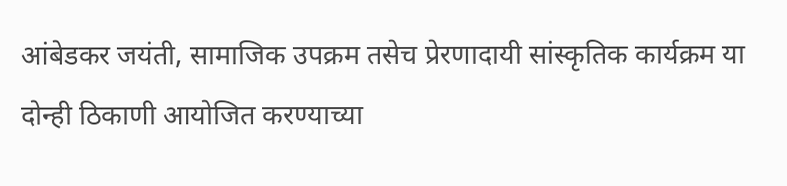आंबेडकर जयंती, सामाजिक उपक्रम तसेच प्रेरणादायी सांस्कृतिक कार्यक्रम या दोन्ही ठिकाणी आयोजित करण्याच्या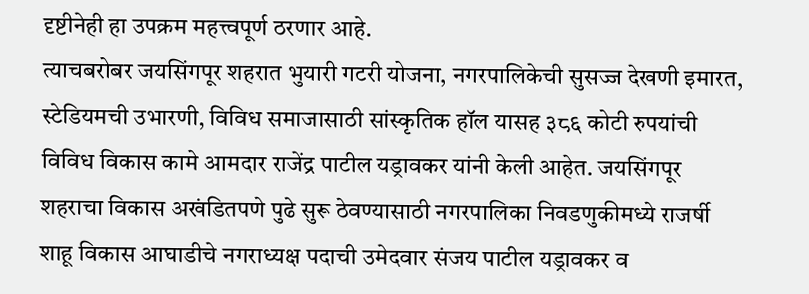दृष्टीनेही हा उपक्रम महत्त्वपूर्ण ठरणार आहे.
त्याचबरोबर जयसिंगपूर शहरात भुयारी गटरी योजना, नगरपालिकेची सुसज्ज देखणी इमारत, स्टेडियमची उभारणी, विविध समाजासाठी सांस्कृतिक हॉल यासह ३८६ कोटी रुपयांची विविध विकास कामे आमदार राजेंद्र पाटील यड्रावकर यांनी केली आहेत. जयसिंगपूर शहराचा विकास अखंडितपणे पुढे सुरू ठेवण्यासाठी नगरपालिका निवडणुकीमध्ये राजर्षी शाहू विकास आघाडीचे नगराध्यक्ष पदाची उमेदवार संजय पाटील यड्रावकर व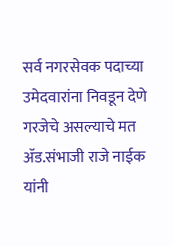सर्व नगरसेवक पदाच्या उमेदवारांना निवडून देणे गरजेचे असल्याचे मत ॲड.संभाजी राजे नाईक यांनी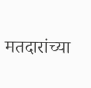मतदारांच्या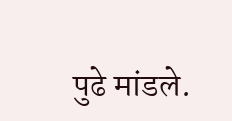पुढे मांडले.